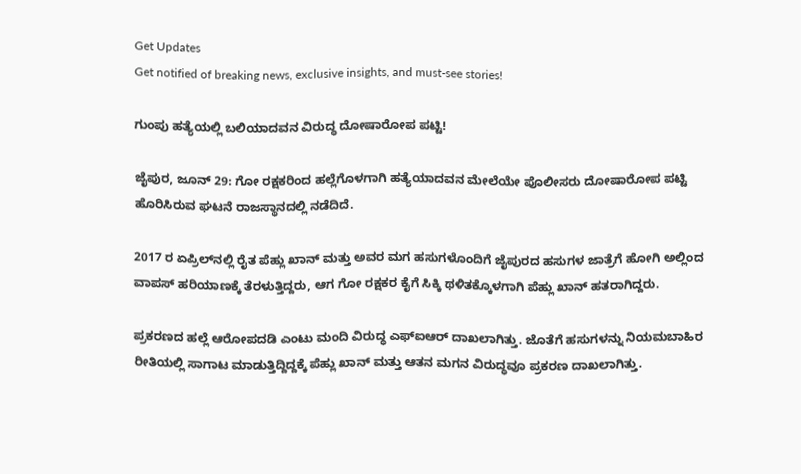Get Updates
Get notified of breaking news, exclusive insights, and must-see stories!

ಗುಂಪು ಹತ್ಯೆಯಲ್ಲಿ ಬಲಿಯಾದವನ ವಿರುದ್ಧ ದೋಷಾರೋಪ ಪಟ್ಟಿ!

ಜೈಪುರ, ಜೂನ್ 29: ಗೋ ರಕ್ಷಕರಿಂದ ಹಲ್ಲೆಗೊಳಗಾಗಿ ಹತ್ಯೆಯಾದವನ ಮೇಲೆಯೇ ಪೊಲೀಸರು ದೋಷಾರೋಪ ಪಟ್ಟಿ ಹೊರಿಸಿರುವ ಘಟನೆ ರಾಜಸ್ಥಾನದಲ್ಲಿ ನಡೆದಿದೆ.

2017 ರ ಏಪ್ರಿಲ್‌ನಲ್ಲಿ ರೈತ ಪೆಹ್ಲು ಖಾನ್‌ ಮತ್ತು ಅವರ ಮಗ ಹಸುಗಳೊಂದಿಗೆ ಜೈಪುರದ ಹಸುಗಳ ಜಾತ್ರೆಗೆ ಹೋಗಿ ಅಲ್ಲಿಂದ ವಾಪಸ್ ಹರಿಯಾಣಕ್ಕೆ ತೆರಳುತ್ತಿದ್ದರು, ಆಗ ಗೋ ರಕ್ಷಕರ ಕೈಗೆ ಸಿಕ್ಕಿ ಥಳಿತಕ್ಕೊಳಗಾಗಿ ಪೆಹ್ಲು ಖಾನ್ ಹತರಾಗಿದ್ದರು.

ಪ್ರಕರಣದ ಹಲ್ಲೆ ಆರೋಪದಡಿ ಎಂಟು ಮಂದಿ ವಿರುದ್ಧ ಎಫ್‌ಐಆರ್ ದಾಖಲಾಗಿತ್ತು. ಜೊತೆಗೆ ಹಸುಗಳನ್ನು ನಿಯಮಬಾಹಿರ ರೀತಿಯಲ್ಲಿ ಸಾಗಾಟ ಮಾಡುತ್ತಿದ್ದಿದ್ದಕ್ಕೆ ಪೆಹ್ಲು ಖಾನ್ ಮತ್ತು ಆತನ ಮಗನ ವಿರುದ್ಧವೂ ಪ್ರಕರಣ ದಾಖಲಾಗಿತ್ತು.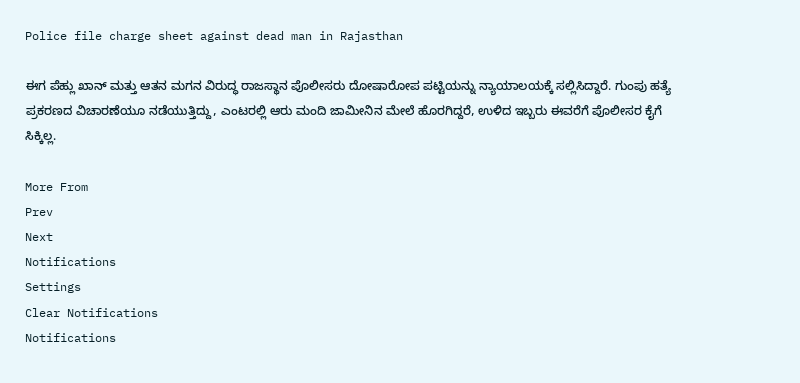Police file charge sheet against dead man in Rajasthan

ಈಗ ಪೆಹ್ಲು ಖಾನ್ ಮತ್ತು ಆತನ ಮಗನ ವಿರುದ್ಧ ರಾಜಸ್ಥಾನ ಪೊಲೀಸರು ದೋಷಾರೋಪ ಪಟ್ಟಿಯನ್ನು ನ್ಯಾಯಾಲಯಕ್ಕೆ ಸಲ್ಲಿಸಿದ್ದಾರೆ. ಗುಂಪು ಹತ್ಯೆ ಪ್ರಕರಣದ ವಿಚಾರಣೆಯೂ ನಡೆಯುತ್ತಿದ್ದು, ಎಂಟರಲ್ಲಿ ಆರು ಮಂದಿ ಜಾಮೀನಿನ ಮೇಲೆ ಹೊರಗಿದ್ದರೆ, ಉಳಿದ ಇಬ್ಬರು ಈವರೆಗೆ ಪೊಲೀಸರ ಕೈಗೆ ಸಿಕ್ಕಿಲ್ಲ.

More From
Prev
Next
Notifications
Settings
Clear Notifications
Notifications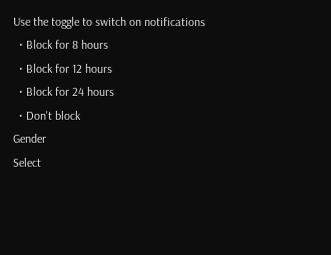Use the toggle to switch on notifications
  • Block for 8 hours
  • Block for 12 hours
  • Block for 24 hours
  • Don't block
Gender
Select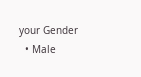your Gender
  • Male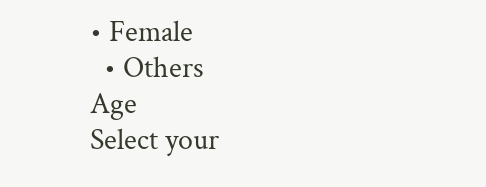• Female
  • Others
Age
Select your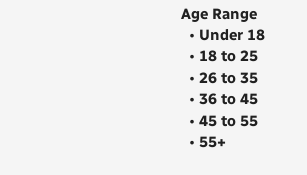Age Range
  • Under 18
  • 18 to 25
  • 26 to 35
  • 36 to 45
  • 45 to 55
  • 55+